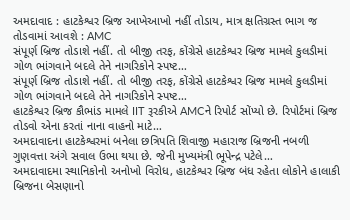અમદાવાદ : હાટકેશ્વર બ્રિજ આખેઆખો નહીં તોડાય, માત્ર ક્ષતિગ્રસ્ત ભાગ જ તોડવામાં આવશે : AMC
સંપૂર્ણ બ્રિજ તોડાશે નહીં. તો બીજી તરફ, કોંગ્રેસે હાટકેશ્વર બ્રિજ મામલે કુલડીમાં ગોળ ભાંગવાને બદલે તેને નાગરિકોને સ્પષ્ટ…
સંપૂર્ણ બ્રિજ તોડાશે નહીં. તો બીજી તરફ, કોંગ્રેસે હાટકેશ્વર બ્રિજ મામલે કુલડીમાં ગોળ ભાંગવાને બદલે તેને નાગરિકોને સ્પષ્ટ…
હાટકેશ્વર બ્રિજ કૌભાંડ મામલે IIT રૂરકીએ AMCને રિપોર્ટ સોંપ્યો છે. રિપોર્ટમાં બ્રિજ તોડવો એના કરતાં નાના વાહનો માટે…
અમદાવાદના હાટકેશ્વરમાં બનેલા છત્રિપતિ શિવાજી મહારાજ બ્રિજની નબળી ગુણવત્તા અંગે સવાલ ઉભા થયા છે. જેની મુખ્યમંત્રી ભૂપેન્દ્ર પટેલે…
અમદાવાદમા સ્થાનિકોનો અનોખો વિરોધ, હાટકેશ્વર બ્રિજ બંધ રહેતા લોકોને હાલાકી બ્રિજના બેસણાનો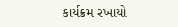કાર્યક્રમ રખાયો